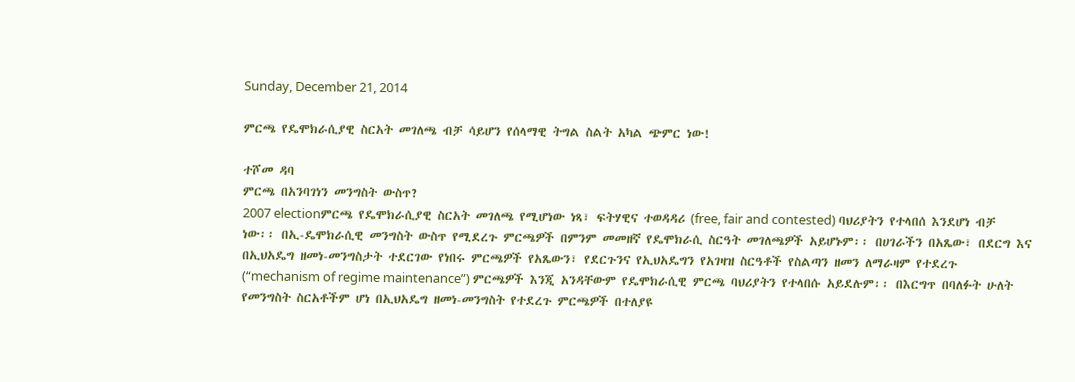Sunday, December 21, 2014

ምርጫ የዴሞክራሲያዊ ስርአት መገለጫ ብቻ ሳይሆን የሰላማዊ ትግል ስልት አካል ጭምር ነው!

ተሾመ ዳባ
ምርጫ በአንባገነን መንግስት ውስጥ?
2007 electionምርጫ የዴሞክራሲያዊ ስርአት መገለጫ የሚሆነው ነጻ፣ ፍትሃዊና ተወዳዳሪ (free, fair and contested) ባህሪያትን የተላበሰ እንደሆነ ብቻ ነው፡፡ በኢ-ዴሞክራሲዊ መንግስት ውስጥ የሚደረጉ ምርጫዎች በምንም መመዘኛ የዴሞክራሲ ስርዓት መገለጫዎች አይሆኑም፡፡ በሀገራችን በአጼው፣ በደርግ እና በኢህአዴግ ዘመነ-መንግስታት ተደርገው የነበሩ ምርጫዎች የአጼውን፣ የደርጉንና የኢህአዴግን የአገዛዝ ስርዓቶች የስልጣን ዘመን ለማራዛም የተደረጉ (“mechanism of regime maintenance”) ምርጫዎች እንጂ አንዳቸውም የዴሞክራሲዊ ምርጫ ባህሪያትን የተላበሱ አይደሉም፡፡ በእርግጥ በባለፉት ሁለት የመንግስት ስርአቶችም ሆነ በኢህአዴግ ዘመነ-መንግስት የተደረጉ ምርጫዎች በተለያዩ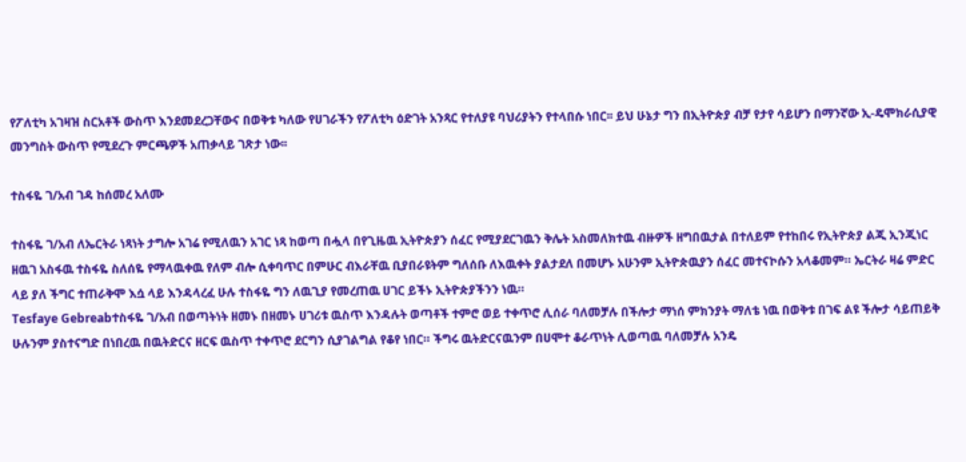የፖለቲካ አገዛዝ ስርአቶች ውስጥ እንደመደረጋቸውና በወቅቱ ካለው የሀገራችን የፖለቲካ ዕድገት አንጻር የተለያዩ ባህሪያትን የተላበሱ ነበር፡፡ ይህ ሁኔታ ግን በኢትዮጵያ ብቻ የታየ ሳይሆን በማንኛው ኢ-ዴሞክራሲያዊ መንግስት ውስጥ የሚደረጉ ምርጫዎች አጠቃላይ ገጽታ ነው፡፡

ተስፋዬ ገ/አብ ገዳ ከሰመረ አለሙ

ተስፋዬ ገ/አብ ለኤርትራ ነጻነት ታግሎ አገሬ የሚለዉን አገር ነጻ ከወጣ በሗላ በየጊዜዉ ኢትዮጵያን ሰፈር የሚያደርገዉን ቅሌት አስመለክተዉ ብዙዎች ዘግበዉታል በተለይም የተከበሩ የኢትዮጵያ ልጂ ኢንጂነር ዘዉገ አስፋዉ ተስፋዬ ስለሰዬ የማላዉቀዉ የለም ብሎ ሲቀባጥር በምሁር ብእራቸዉ ቢያበራዩትም ግለሰቡ ለእዉቀት ያልታደለ በመሆኑ አሁንም ኢትዮጵዉያን ሰፈር መተናኮሱን አላቆመም። ኤርትራ ዛሬ ምድር ላይ ያለ ችግር ተጠራቅሞ እሷ ላይ እንዳላረፈ ሁሉ ተስፋዬ ግን ለዉጊያ የመረጠዉ ሀገር ይችኑ ኢትዮጵያችንን ነዉ።
Tesfaye Gebreabተስፋዬ ገ/አብ በወጣትነት ዘመኑ በዘመኑ ሀገሪቱ ዉስጥ እንዳሉት ወጣቶች ተምሮ ወይ ተቀጥሮ ሊሰራ ባለመቻሉ በችሎታ ማነሰ ምክንያት ማለቴ ነዉ በወቅቱ በገፍ ልዩ ችሎታ ሳይጠይቅ ሁሉንም ያስተናግድ በነበረዉ በዉትድርና ዘርፍ ዉስጥ ተቀጥሮ ደርግን ሲያገልግል የቆየ ነበር። ችግሩ ዉትድርናዉንም በሀሞተ ቆራጥነት ሊወጣዉ ባለመቻሉ አንዴ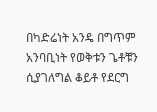በካድሬነት አንዴ በግጥም አንባቢነት የወቅቱን ጌቶቹን ሲያገለግል ቆይቶ የደርግ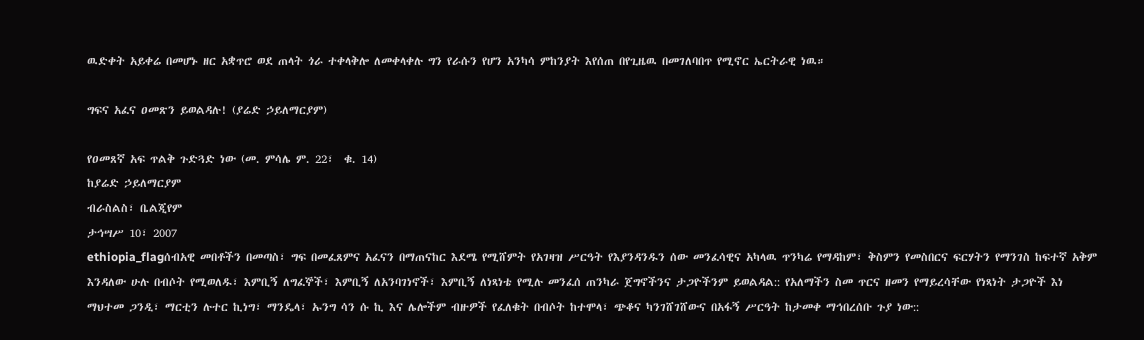ዉድቀት አይቀሬ በመሆኑ ዘር አቋጥሮ ወደ ጠላት ጎራ ተቀላቅሎ ለመቀላቀሉ ግን የራሱን የሆን አንካሳ ምከንያት እየሰጠ በየጊዜዉ በመገለባበጥ የሚኖር ኤርትራዊ ነዉ።

ግፍና አፈና ዐመጽን ይወልዳሉ! (ያሬድ ኃይለማርያም)

የዐመጸኛ አፍ ጥልቅ ጉድጓድ ነው (መ. ምሳሌ ም. 22፣  ቁ. 14)
ከያሬድ ኃይለማርያም
ብራስልስ፣ ቤልጂየም
ታኅሣሥ 10፣ 2007
ethiopia_flagሰብአዊ መበቶችን በመጣስ፣ ግፍ በመፈጸምና አፈናን በማጠናከር እደሜ የሚሸምት የአገዛዝ ሥርዓት የእያንዳንዱን ሰው መንፈሳዊና አካላዉ ጥንካሬ የማዳከም፣ ቅስምን የመስበርና ፍርሃትን የማንገስ ከፍተኛ አቅም እንዳለው ሁሉ በብሶት የሚወለዱ፣ እምቢኝ ለግፈኞች፣ እምቢኝ ለአንባገነኖች፣ እምቢኝ ለነጻነቴ የሚሉ መንፈሰ ጠንካራ ጀግኖችንና ታጋዮችንም ይወልዳል:: የአለማችን ስመ ጥርና ዘመን የማይረሳቸው የነጻነት ታጋዮች እነ ማህተመ ጋንዲ፣ ማርቲን ሉተር ኪነግ፣ ማንዴላ፣ ኡንግ ሳን ሱ ኪ እና ሌሎችም ብዙዎች የፈለቁት በብሶት ከተሞላ፣ ጭቆና ካንገሸገሸውና በአፋኝ ሥርዓት ከታመቀ ማኅበረሰቡ ጉያ ነው::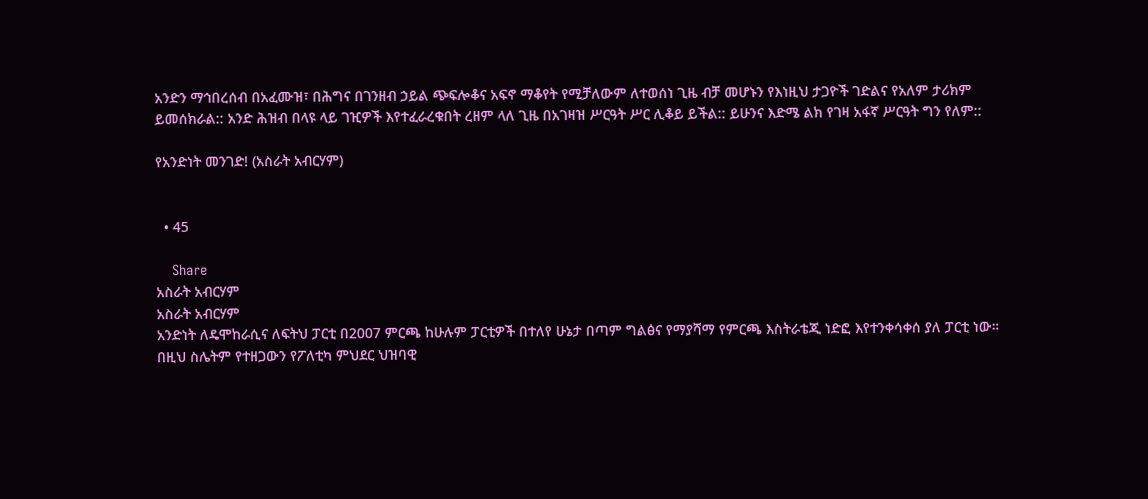አንድን ማኅበረሰብ በአፈሙዝ፣ በሕግና በገንዘብ ኃይል ጭፍሎቆና አፍኖ ማቆየት የሚቻለውም ለተወሰነ ጊዜ ብቻ መሆኑን የእነዚህ ታጋዮች ገድልና የአለም ታሪክም ይመሰክራል:: አንድ ሕዝብ በላዩ ላይ ገዢዎች እየተፈራረቁበት ረዘም ላለ ጊዜ በአገዛዝ ሥርዓት ሥር ሊቆይ ይችል:: ይሁንና እድሜ ልክ የገዛ አፋኛ ሥርዓት ግን የለም::

የአንድነት መንገድ! (አስራት አብርሃም)


  • 45

    Share
አስራት አብርሃም
አስራት አብርሃም
አንድነት ለዴሞከራሲና ለፍትህ ፓርቲ በ2007 ምርጫ ከሁሉም ፓርቲዎች በተለየ ሁኔታ በጣም ግልፅና የማያሻማ የምርጫ እስትራቴጂ ነድፎ እየተንቀሳቀሰ ያለ ፓርቲ ነው። በዚህ ስሌትም የተዘጋውን የፖለቲካ ምህደር ህዝባዊ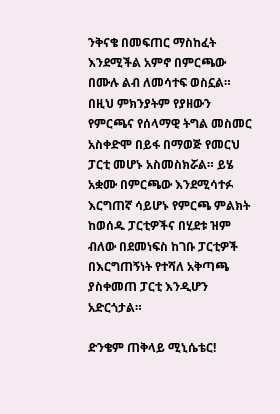ንቅናቄ በመፍጠር ማስከፈት እንደሚችል አምኖ በምርጫው በሙሉ ልብ ለመሳተፍ ወስኗል። በዚህ ምክንያትም የያዘውን የምርጫና የሰላማዊ ትግል መስመር አስቀድሞ በይፋ በማወጅ የመርህ ፓርቲ መሆኑ አስመስክሯል። ይሄ አቋሙ በምርጫው እንደሚሳተፉ እርግጠኛ ሳይሆኑ የምርጫ ምልክት ከወሰዱ ፓርቲዎችና በሂደቱ ዝም ብለው በደመነፍስ ከገቡ ፓርቲዎች በእርግጠኝነት የተሻለ አቅጣጫ ያስቀመጠ ፓርቲ እንዲሆን አድርጎታል።

ድንቄም ጠቅላይ ሚኒሴቴር!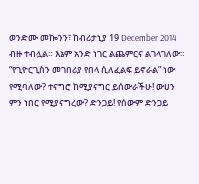ወንድሙ መኰንን፣ ከብሪታኒያ 19 December 2014
ብዙ ተብሏል። እኔም አንድ ነገር ልጨምርና ልገላገለው። “የጊዮርጊስን መገበሪያ የበላ ሲለፈልፍ ይኖራል” ነው የሚባለው? ተናግሮ ከሚያናግር ይሰውራችሁ! ውሀን ምን ነበር የሚያናግረው? ድንጋይ! የሰውም ድንጋይ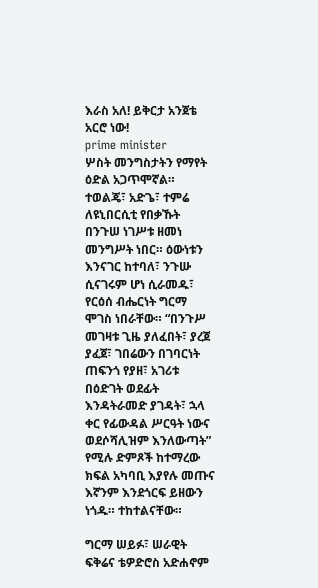እራስ አለ! ይቅርታ አንጀቴ አርሮ ነው!
prime minister
ሦስት መንግስታትን የማየት ዕድል አጋጥሞኛል። ተወልጄ፣ አድጌ፣ ተምሬ ለዩኒበርሲቲ የበቃኹት በንጉሠ ነገሥቱ ዘመነ መንግሥት ነበር። ዕውነቱን እንናገር ከተባለ፣ ንጉሡ ሲናገሩም ሆነ ሲራመዱ፣ የርዕሰ ብሔርነት ግርማ ሞገስ ነበራቸው። “በንጉሥ መገዛቱ ጊዜ ያለፈበት፣ ያረጀ ያፈጀ፣ ገበሬውን በገባርነት ጠፍንጎ የያዘ፣ አገሪቱ በዕድገት ወደፊት እንዳትራመድ ያገዳት፣ ኋላ ቀር የፊውዳል ሥርዓት ነውና ወደሶሻሊዝም እንለውጣት” የሚሉ ድምጾች ከተማረው ክፍል አካባቢ እያየሉ መጡና እኛንም እንደጎርፍ ይዘውን ነጎዱ። ተከተልናቸው።

ግርማ ሠይፉ፣ ሠራዊት ፍቅሬና ቴዎድሮስ አድሐኖም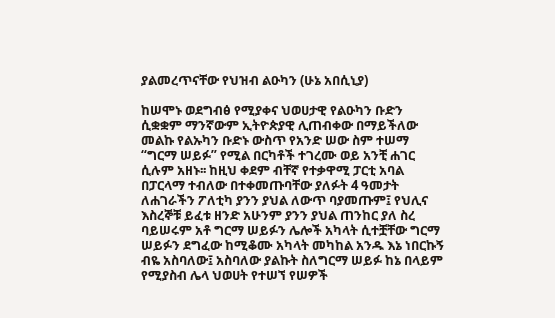ያልመረጥናቸው የህዝብ ልዑካን (ሁኔ አበሲኒያ)

ከሠሞኑ ወደግብፅ የሚያቀና ህወሀታዊ የልዑካን ቡድን ሲቋቋም ማንኛውም ኢትዮጵያዊ ሊጠብቀው በማይችለው መልኩ የልኡካን ቡድኑ ውስጥ የአንድ ሠው ስም ተሠማ “ግርማ ሠይፉ” የሚል በርካቶች ተገረሙ ወይ አንቺ ሐገር ሲሉም አዘኑ፡፡ ከዚህ ቀደም ብቸኛ የተቃዋሚ ፓርቲ አባል በፓርላማ ተብለው በተቀመጡባቸው ያለፉት 4 ዓመታት ለሐገራችን ፖለቲካ ያንን ያህል ለውጥ ባያመጡም፤ የህሊና እስረኞቹ ይፈቱ ዘንድ አሁንም ያንን ያህል ጠንከር ያለ ስረ ባይሠሩም አቶ ግርማ ሠይፉን ሌሎች አካላት ሲተቿቸው ግርማ ሠይፉን ደግፈው ከሚቆሙ አካላት መካከል አንዱ እኔ ነበርኩኝ ብዬ አስባለው፤ አስባለው ያልኩት ስለግርማ ሠይፉ ከኔ በላይም የሚያስብ ሌላ ህወሀት የተሠኘ የሠዎች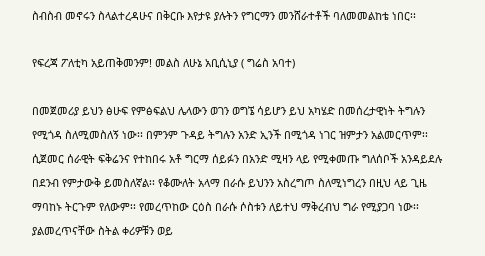ስብስብ መኖሩን ስላልተረዳሁና በቅርቡ እየታዩ ያሉትን የግርማን መንሸራተቶች ባለመመልከቴ ነበር፡፡

የፍረጃ ፖለቲካ አይጠቅመንም! መልስ ለሁኔ አቢሲኒያ ( ግሬስ አባተ)

በመጀመሪያ ይህን ፅሁፍ የምፅፍልህ ሌላውን ወገን ወግኜ ሳይሆን ይህ አካሄድ በመሰረታዊነት ትግሉን የሚጎዳ ስለሚመስለኝ ነው፡፡ በምንም ጉዳይ ትግሉን አንድ ኢንች በሚጎዳ ነገር ዝምታን አልመርጥም፡፡ ሲጀመር ሰራዊት ፍቅሬንና የተከበሩ አቶ ግርማ ሰይፉን በአንድ ሚዛን ላይ የሚቀመጡ ግለሰቦች አንዳይደሉ በደንብ የምታውቅ ይመስለኛል፡፡ የቆሙለት አላማ በራሱ ይህንን አስረግጦ ስለሚነግረን በዚህ ላይ ጊዜ ማባከኑ ትርጉም የለውም፡፡ የመረጥከው ርዕስ በራሱ ሶስቱን ለይተህ ማቅረብህ ግራ የሚያጋባ ነው፡፡ ያልመረጥናቸው ስትል ቀሪዎቹን ወይ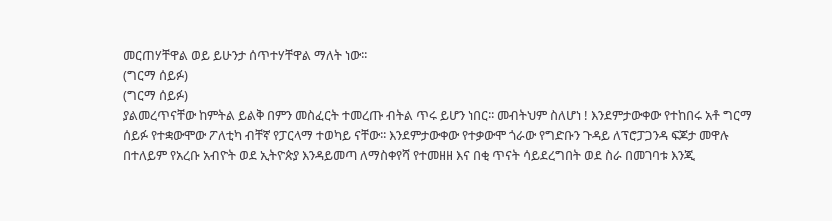መርጠሃቸዋል ወይ ይሁንታ ሰጥተሃቸዋል ማለት ነው፡፡
(ግርማ ሰይፉ)
(ግርማ ሰይፉ)
ያልመረጥናቸው ከምትል ይልቅ በምን መስፈርት ተመረጡ ብትል ጥሩ ይሆን ነበር፡፡ መብትህም ስለሆነ ! እንደምታውቀው የተከበሩ አቶ ግርማ ሰይፉ የተቋውሞው ፖለቲካ ብቸኛ የፓርላማ ተወካይ ናቸው፡፡ እንደምታውቀው የተቃውሞ ጎራው የግድቡን ጉዳይ ለፕሮፓጋንዳ ፍጆታ መዋሉ በተለይም የአረቡ አብዮት ወደ ኢትዮጵያ እንዳይመጣ ለማስቀየሻ የተመዘዘ እና በቂ ጥናት ሳይደረግበት ወደ ስራ በመገባቱ እንጂ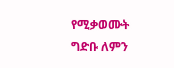የሚቃወሙት ግድቡ ለምን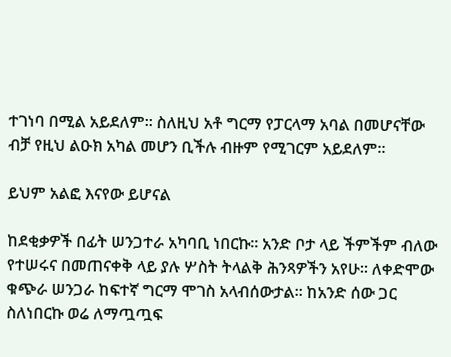ተገነባ በሚል አይደለም፡፡ ስለዚህ አቶ ግርማ የፓርላማ አባል በመሆናቸው ብቻ የዚህ ልዑክ አካል መሆን ቢችሉ ብዙም የሚገርም አይደለም፡፡

ይህም አልፎ እናየው ይሆናል

ከደቂቃዎች በፊት ሠንጋተራ አካባቢ ነበርኩ፡፡ አንድ ቦታ ላይ ችምችም ብለው የተሠሩና በመጠናቀቅ ላይ ያሉ ሦስት ትላልቅ ሕንጻዎችን አየሁ፡፡ ለቀድሞው ቁጭራ ሠንጋራ ከፍተኛ ግርማ ሞገስ አላብሰውታል፡፡ ከአንድ ሰው ጋር ስለነበርኩ ወሬ ለማጧጧፍ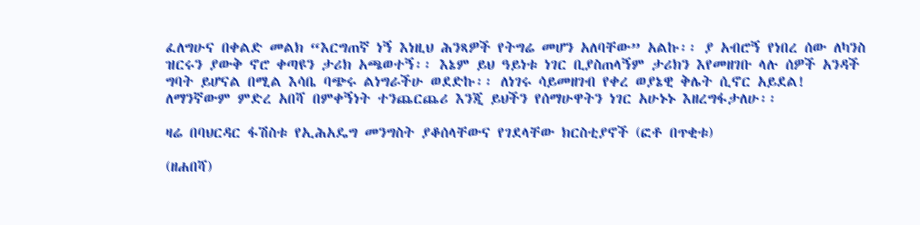ፈለግሁና በቀልድ መልክ “እርግጠኛ ነኝ እነዚህ ሕንጻዎች የትግሬ መሆን አለባቸው” አልኩ፡፡ ያ አብሮኝ የነበረ ሰው ለካንስ ዝርሩን ያውቅ ኖሮ ቀጣዩን ታሪክ አጫወተኝ፡፡ እኔም ይህ ዓይነቱ ነገር ቢያስጠላኝም ታሪክን እየመዘገቡ ላሉ ሰዎች አንዳች ግባት ይሆናል በሚል እሳቤ ባጭሩ ልነግራችሁ ወደድኩ፡፡ ለነገሩ ሳይመዘገብ የቀረ ወያኔዊ ቅሌት ሲኖር አይደል! ለማንኛውም ምድረ አበሻ በምቀኝነት ተንጨርጨሪ እንጂ ይህችን የሰማሁዋትን ነገር አሁኑኑ እዘረግፋታለሁ፡፡

ዛሬ በባህርዳር ፋሽስቱ የኢሕአዴግ መንግስት ያቆሰላቸውና የገደላቸው ክርስቲያኖች (ፎቶ በጥቂቱ)

(ዘሐበሻ)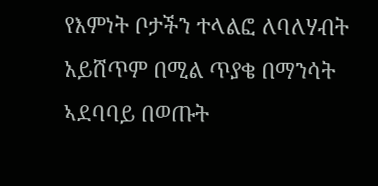የእምነት ቦታችን ተላልፎ ለባለሃብት አይሸጥም በሚል ጥያቄ በማንሳት ኣደባባይ በወጡት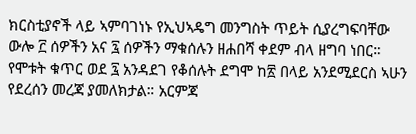ክርስቲያኖች ላይ ኣምባገነኑ የኢህኣዴግ መንግስት ጥይት ሲያረግፍባቸው ውሎ ፫ ሰዎችን አና ፯ ሰዎችን ማቁሰሉን ዘሐበሻ ቀደም ብላ ዘግባ ነበር። የሞቱት ቁጥር ወደ ፯ አንዳደገ የቆሰሉት ደግሞ ከ፳ በላይ አንደሚደርስ ኣሁን የደረሰን መረጃ ያመለክታል። አርምጃ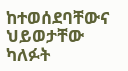ከተወሰደባቸውና ህይወታቸው ካለፉት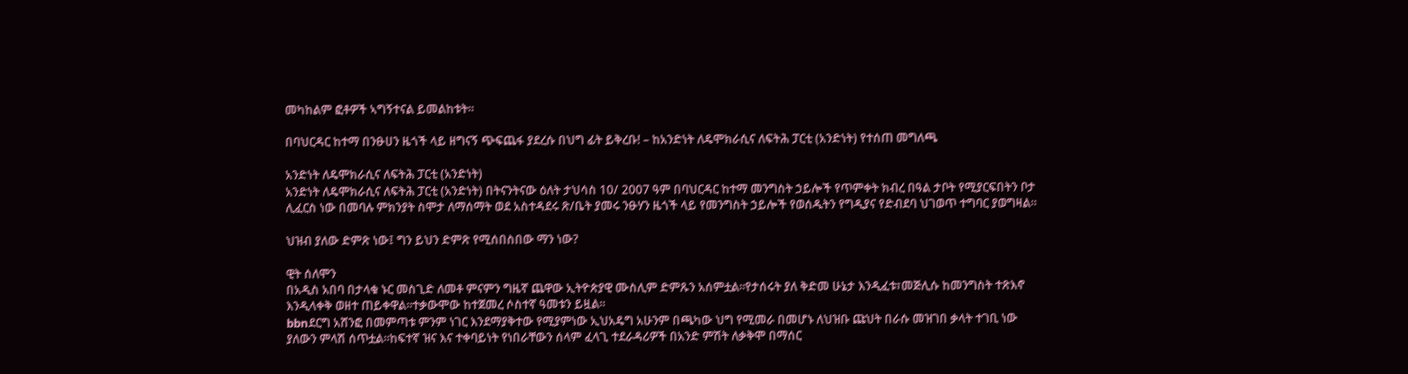መካከልም ፎቶዎች ኣግኝተናል ይመልከቱት።

በባህርዳር ከተማ በንፁሀን ዜጎች ላይ ዘግናኝ ጭፍጨፋ ያደረሱ በህግ ፊት ይቅረቡ! – ከአንድነት ለዴሞክራሲና ለፍትሕ ፓርቲ (አንድነት) የተሰጠ መግለጫ

አንድነት ለዴሞክራሲና ለፍትሕ ፓርቲ (አንድነት)
አንድነት ለዴሞክራሲና ለፍትሕ ፓርቲ (አንድነት) በትናንትናው ዕለት ታህሳስ 10/ 2007 ዓም በባህርዳር ከተማ መንግስት ኃይሎች የጥምቀት ክብረ በዓል ታቦት የሚያርፍበትን ቦታ ሊፈርስ ነው በመባሉ ምክንያት ስሞታ ለማሰማት ወደ አስተዳደሩ ጽ/ቤት ያመሩ ንፁሃን ዜጎች ላይ የመንግስት ኃይሎች የወሰዱትን የግዲያና የድብደባ ህገወጥ ተግባር ያወግዛል።

ህዝብ ያለው ድምጽ ነው፤ ግን ይህን ድምጽ የሚሰበስበው ማን ነው?

ዊት ሰለሞን
በአዲስ አበባ በታላቁ ኑር መስጊድ ለመቶ ምናምን ግዜኛ ጨዋው ኢትዮጵያዊ ሙስሊም ድምጹን አሰምቷል፡፡የታሰሩት ያለ ቅድመ ሁኔታ እንዲፈቱ፣መጅሊሱ ከመንግስት ተጽእኖ እንዲላቀቅ ወዘተ ጠይቀዋል፡፡ተቃውሞው ከተጀመረ ሶስተኛ ዓመቱን ይዟል፡፡
bbnደርግ አሸንፎ በመምጣቱ ምንም ነገር እንደማያቅተው የሚያምነው ኢህአዴግ አሁንም በጫካው ህግ የሚመራ በመሆኑ ለህዝቡ ጩህት በራሱ መዝገበ ቃላት ተገቢ ነው ያለውን ምላሽ ሰጥቷል፡፡ከፍተኛ ዝና እና ተቀባይነት የነበራቸውን ሰላም ፈላጊ ተደራዳሪዎች በአንድ ምሽት ለቃቅሞ በማሰር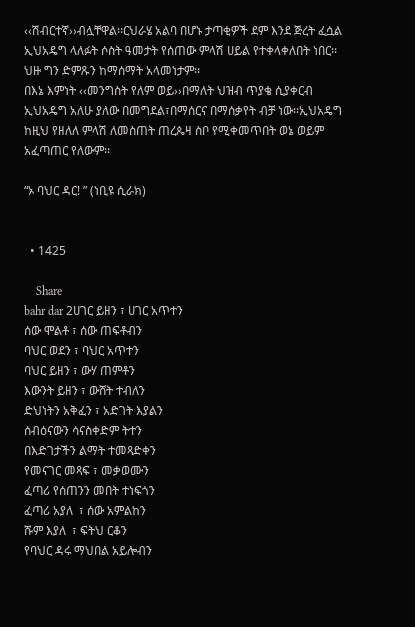‹‹ሽብርተኛ››ብሏቸዋል፡፡ርህራሄ አልባ በሆኑ ታጣቂዎች ደም እንደ ጅረት ፈሷል ኢህአዴግ ላለፉት ሶስት ዓመታት የሰጠው ምላሽ ሀይል የተቀላቀለበት ነበር፡፡ህዙ ግን ድምጹን ከማሰማት አላመነታም፡፡
በእኔ እምነት ‹‹መንግስት የለም ወይ››በማለት ህዝብ ጥያቄ ሲያቀርብ ኢህአዴግ አለሁ ያለው በመግደል፣በማሰርና በማሰቃየት ብቻ ነው፡፡ኢህአዴግ ከዚህ የዘለለ ምላሽ ለመስጠት ጠረጴዛ ስቦ የሚቀመጥበት ወኔ ወይም አፈጣጠር የለውም፡፡

“ኦ ባህር ዳር! ” (ነቢዩ ሲራክ)


  • 1425

    Share
bahr dar 2ሀገር ይዘን ፣ ሀገር አጥተን
ሰው ሞልቶ ፣ ሰው ጠፍቶብን
ባህር ወደን ፣ ባህር አጥተን
ባህር ይዘን ፣ ውሃ ጠምቶን
እውንት ይዘን ፣ ውሸት ተብለን
ድህነትን አቅፈን ፣ አድገት እያልን
ሰብዕናውን ሳናስቀድም ትተን
በእድገታችን ልማት ተመጻድቀን
የመናገር መጻፍ ፣ መቃወሙን
ፈጣሪ የሰጠንን መበት ተነፍጎን
ፈጣሪ አያለ  ፣ ሰው አምልከን
ሹም እያለ  ፣ ፍትህ ርቆን
የባህር ዳሩ ማህበል አይሎብን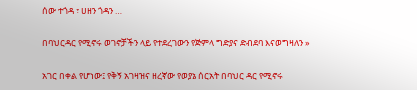ሰው ተጎዳ ፣ ሀዘን ጎዳን …

በባህርዳር የሚኖሩ ወገኖቻችን ላይ የተደረገውን የጅምላ ግድያና ድብደባ እናወግዛለን »

አገር በቀል የሆነው፤ የቅኝ አገዛዝና ዘረኛው የወያኔ ሰርአት በባህር ዳር የሚኖሩ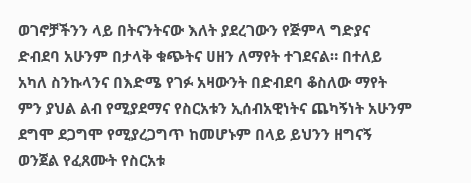ወገኖቻችንን ላይ በትናንትናው እለት ያደረገውን የጅምላ ግድያና ድብደባ አሁንም በታላቅ ቁጭትና ሀዘን ለማየት ተገደናል። በተለይ አካለ ስንኩላንና በእድሜ የገፉ አዛውንት በድብደባ ቆስለው ማየት ምን ያህል ልብ የሚያደማና የስርአቱን ኢሰብአዊነትና ጨካኝነት አሁንም ደግሞ ደጋግሞ የሚያረጋግጥ ከመሆኑም በላይ ይህንን ዘግናኝ ወንጀል የፈጸሙት የስርአቱ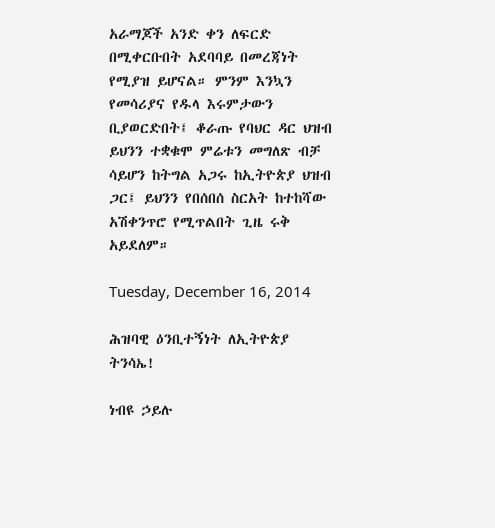አራማጆች አንድ ቀን ለፍርድ በሚቀርቡበት አደባባይ በመረጃነት የሚያዝ ይሆናል። ምንም እንኳን የመሳሪያና የዱላ እሩምታውን ቢያወርድበት፤ ቆራጡ የባህር ዳር ህዝብ ይህንን ተቋቁሞ ምሬቱን መግለጽ ብቻ ሳይሆን ከትግል አጋሩ ከኢትዮጵያ ህዝብ ጋር፤ ይህንን የበሰበሰ ስርአት ከተከሻው አሽቀንጥሮ የሚጥልበት ጊዜ ሩቅ አይደለም።

Tuesday, December 16, 2014

ሕዝባዊ ዕንቢተኝነት ለኢትዮጵያ ትንሳኤ!

ነብዩ ኃይሉ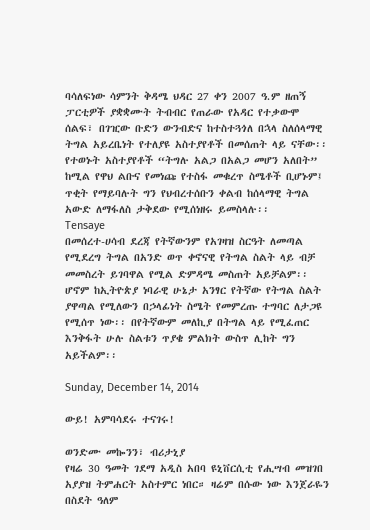ባሳለፍነው ሳምንት ቅዳሜ ህዳር 27 ቀን 2007 ዓ.ም ዘጠኝ ፓርቲዎች ያቋቋሙት ትብብር የጠራው የአዳር የተቃውሞ ሰልፍ፣ በገዢው ቡድን ውንብድና ከተስተጓጎለ በኋላ ስለሰላማዊ ትግል አይረቤነት የተለያዩ አስተያየቶች በመሰጠት ላይ ናቸው፡፡ የተወኑት አስተያየቶች “ትግሉ አልጋ በአልጋ መሆን አለበት” ከሚል የዋህ ልቡና የመነጩ የተስፋ መቁረጥ ስሜቶች ቢሆኑም፤ ጥቂት የማይባሉት ግን የህብረተሰቡን ቀልብ ከሰላማዊ ትግል አውድ ለማፋለስ ታቅደው የሚሰነዘሩ ይመስላሉ፡፡
Tensaye
በመሰረተ-ሀሳብ ደረጃ የትኛውንም የአገዛዝ ስርዓት ለመጣል የሚደረግ ትግል በአንድ ወጥ ቀኖናዊ የትግል ስልት ላይ ብቻ መመስረት ይገባዋል የሚል ድምዳሜ መስጠት አይቻልም፡፡ ሆኖም ከኢትዮጵያ ነባራዊ ሁኔታ አንፃር የትኛው የትግል ስልት ያዋጣል የሚለውን በኃላፊነት ስሜት የመምረጡ ተግባር ለታጋዩ የሚሰጥ ነው፡፡ በየትኛውም መለኪያ በትግል ላይ የሚፈጠር እንቅፋት ሁሉ ስልቱን ጥያቄ ምልክት ውስጥ ሊከት ግን አይችልም፡፡

Sunday, December 14, 2014

ውይ! አምባሳደሩ ተናገሩ!

ወንድሙ መኰንን፣ ብሪታኒያ
የዛሬ 30 ዓመት ገደማ አዲስ አበባ ዩኒቨርሲቲ የሒሣብ መዝገበ አያያዝ ትምሐርት አስተምር ነበር። ዛሬም በሱው ነው እንጀራዬን በስደት ዓለም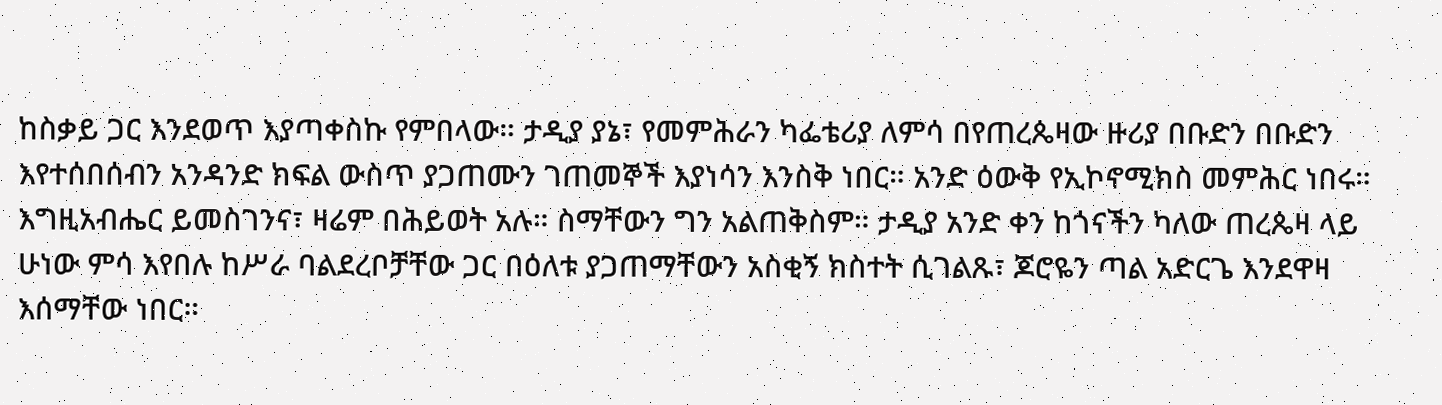ከስቃይ ጋር እንደወጥ እያጣቀስኩ የምበላው። ታዲያ ያኔ፣ የመምሕራን ካፌቴሪያ ለምሳ በየጠረጴዛው ዙሪያ በቡድን በቡድን እየተሰበሰብን አንዳንድ ክፍል ውስጥ ያጋጠሙን ገጠመኞች እያነሳን እንስቅ ነበር። አንድ ዕውቅ የኢኮኖሚክስ መምሕር ነበሩ። እግዚአብሔር ይመስገንና፣ ዛሬም በሕይወት አሉ። ስማቸውን ግን አልጠቅስም። ታዲያ አንድ ቀን ከጎናችን ካለው ጠረጴዛ ላይ ሁነው ምሳ እየበሉ ከሥራ ባልደረቦቻቸው ጋር በዕለቱ ያጋጠማቸውን አስቂኝ ክስተት ሲገልጹ፣ ጆሮዬን ጣል አድርጌ እንደዋዛ እሰማቸው ነበር።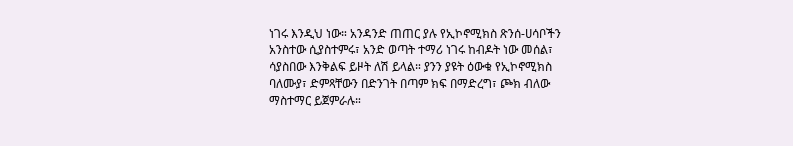ነገሩ እንዲህ ነው። አንዳንድ ጠጠር ያሉ የኢኮኖሚክስ ጽንሰ-ሀሳቦችን አንስተው ሲያስተምሩ፣ አንድ ወጣት ተማሪ ነገሩ ከብዶት ነው መሰል፣ ሳያስበው እንቅልፍ ይዞት ለሽ ይላል። ያንን ያዩት ዕውቁ የኢኮኖሚክስ ባለሙያ፣ ድምጻቸውን በድንገት በጣም ክፍ በማድረግ፣ ጮክ ብለው ማስተማር ይጀምራሉ።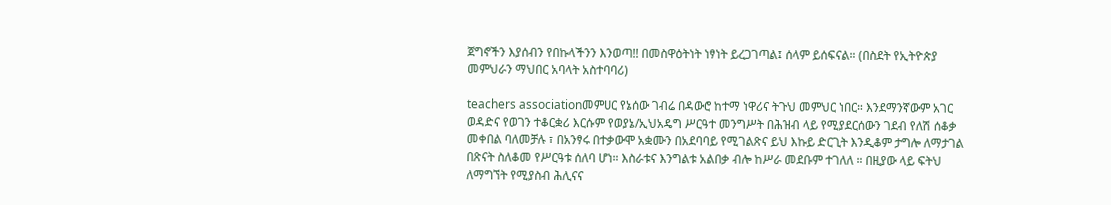ጀግኖችን እያሰብን የበኩላችንን እንወጣ!! በመስዋዕትነት ነፃነት ይረጋገጣል፤ ሰላም ይሰፍናል። (በስደት የኢትዮጵያ መምህራን ማህበር አባላት አስተባባሪ)

teachers associationመምሀር የኔሰው ገብሬ በዳውሮ ከተማ ነዋሪና ትጉህ መምህር ነበር። እንደማንኛውም አገር ወዳድና የወገን ተቆርቋሪ እርሱም የወያኔ/ኢህአዴግ ሥርዓተ መንግሥት በሕዝብ ላይ የሚያደርሰውን ገደብ የለሽ ሰቆቃ መቀበል ባለመቻሉ ፣ በአንፃሩ በተቃውሞ አቋሙን በአደባባይ የሚገልጽና ይህ እኩይ ድርጊት እንዲቆም ታግሎ ለማታገል በጽናት ስለቆመ የሥርዓቱ ሰለባ ሆነ። እስራቱና እንግልቱ አልበቃ ብሎ ከሥራ መደቡም ተገለለ ። በዚያው ላይ ፍትህ ለማግኘት የሚያስብ ሕሊናና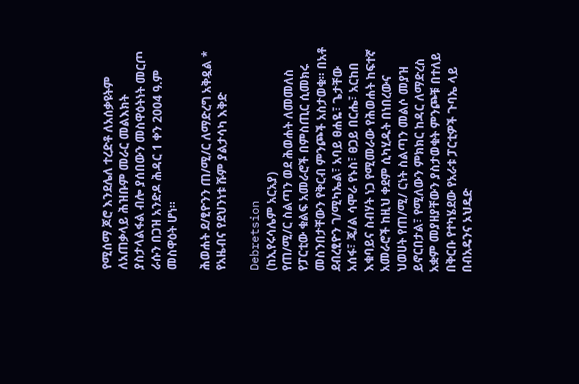የሚሰማ ጆሮ እንደሌለ ተረድቶ ለአሰቃዩትም ለአጠቃላይ ሕዝቡም መራር መልእክት ያስታላልፋል ብሎ ያሰበውን መስዋዕትነት መርጦ ራሱን በጋዝ አንድዶ ሕዳር 1 ቀን 2004 ዓ.ም መስዋዕት ሆነ።

ሕወሐት ደ/ፂዮንን ጠ/ሚ/ር ለማድረግ አቅዷል * የአዜብና የደህንነቱ ሹም ያልታሳካ እቅድ

Debretsion
(ከኢየሩሳሌም አርአያ)
የጠ/ሚ/ር ስልጣን ወደ ሕወሐት ለመመለስ የፓርቲው ቁልፍ አመራሮች በምስጢር ሲመክሩ መስንበታቸውን የቅርብ ምንጮች አስታወቁ። በአቶ ደብረፂዮን ገ/ሚካኤል፣ አባይ ፀሐዬ፣ ጌታቸው አሰፋ፣ ጄ/ል ሳሞራ የኑስ፣ ፀጋይ በርሔ፣ አርከበ እቁባይና ስብሃት ነጋ የሚመራው የሕወሐት ከፍተኛ አመራሮች ከዚህ ቀደም ሲካሂዱት በነበረውና ህወሀት የጠ/ሚ/ ርነት ስልጣን መልሶ መያዝ ይኖርበታል፣ የሚለውን ምክክር ከዳር ለማድረስ አቋም መያዘያቸውን ያስታወቁት ምንጮቹ በተለይ በቅርቡ የተካሄደው የአራቱ ፓርቲዎች ጉባኤ ላይ በብአዴንና ኦህዴድ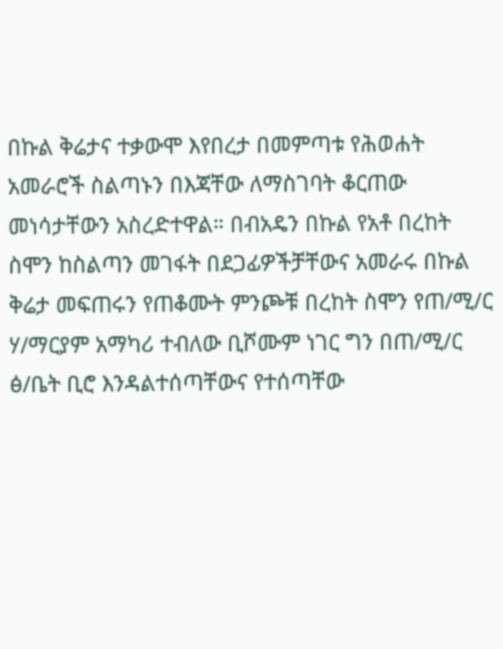በኩል ቅሬታና ተቃውሞ እየበረታ በመምጣቱ የሕወሐት አመራሮች ስልጣኑን በእጃቸው ለማስገባት ቆርጠው መነሳታቸውን አስረድተዋል። በብአዴን በኩል የአቶ በረከት ስሞን ከስልጣን መገፋት በደጋፊዎችቻቸውና አመራሩ በኩል ቅሬታ መፍጠሩን የጠቆሙት ምንጮቹ በረከት ስሞን የጠ/ሚ/ር ሃ/ማርያም አማካሪ ተብለው ቢሾሙም ነገር ግን በጠ/ሚ/ር ፅ/ቤት ቢሮ እንዳልተሰጣቸውና የተሰጣቸው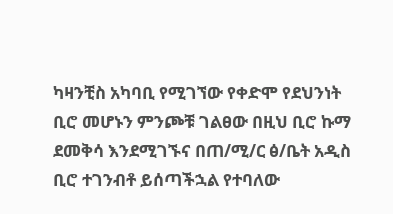ካዛንቺስ አካባቢ የሚገኘው የቀድሞ የደህንነት ቢሮ መሆኑን ምንጮቹ ገልፀው በዚህ ቢሮ ኩማ ደመቅሳ እንደሚገኙና በጠ/ሚ/ር ፅ/ቤት አዲስ ቢሮ ተገንብቶ ይሰጣችኋል የተባለው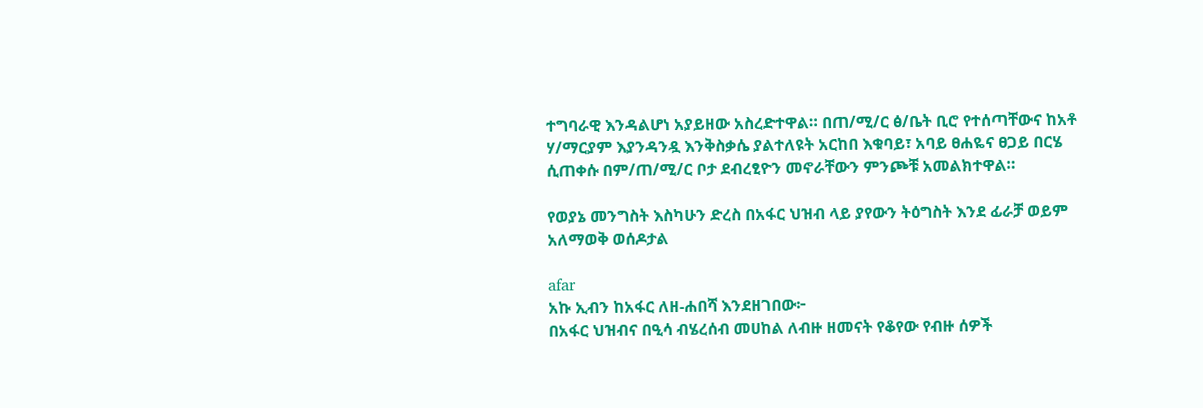ተግባራዊ እንዳልሆነ አያይዘው አስረድተዋል። በጠ/ሚ/ር ፅ/ቤት ቢሮ የተሰጣቸውና ከአቶ ሃ/ማርያም እያንዳንዷ እንቅስቃሴ ያልተለዩት አርከበ እቁባይ፣ አባይ ፀሐዬና ፀጋይ በርሄ ሲጠቀሱ በም/ጠ/ሚ/ር ቦታ ደብረፂዮን መኖራቸውን ምንጮቹ አመልክተዋል።

የወያኔ መንግስት እስካሁን ድረስ በአፋር ህዝብ ላይ ያየውን ትዕግስት እንደ ፊራቻ ወይም አለማወቅ ወሰዶታል

afar
አኩ ኢብን ከአፋር ለዘ-ሐበሻ እንደዘገበው፦
በአፋር ህዝብና በዒሳ ብሄረሰብ መሀከል ለብዙ ዘመናት የቆየው የብዙ ሰዎች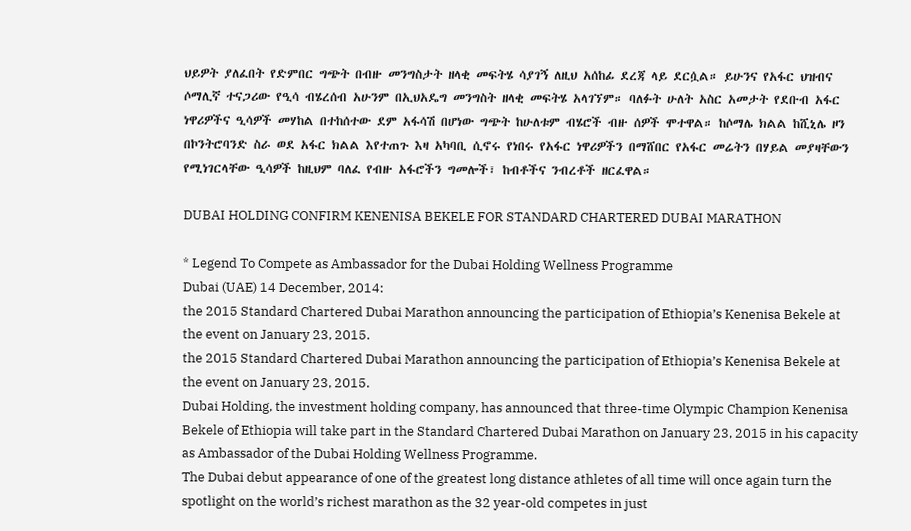ህይዎት ያለፈበት የድምበር ግጭት በብዙ መንግስታት ዘላቂ መፍትሄ ሳያገኝ ለዚህ አሰከፊ ደረጃ ላይ ደርሷል። ይሁንና የአፋር ህዝብና ሶማሊኛ ተናጋሪው የዒሳ ብሄረሰብ አሁንም በኢህአዴግ መንግስት ዘላቂ መፍትሄ አላገኘም። ባለፉት ሁለት አስር አመታት የደቡብ አፋር ነዋሪዎችና ዒሳዎች መሃከል በተከሰተው ደም አፋሳሽ በሆነው ግጭት ከሁለቱም ብሄሮች ብዙ ሰዎች ሞተዋል። ከሶማሌ ክልል ከሺኒሌ ዞን በኮንትሮባንድ ስራ ወደ አፋር ክልል እየተጠጉ እዛ አካባቢ ሲኖሩ የነበሩ የአፋር ነዋሪዎችን በማሸበር የአፋር መሬትን በሃይል መያዛቸውን የሚነገርላቸው ዒሳዎች ከዚህም ባለፈ የብዙ አፋሮችን ግመሎች፣ ከብቶችና ንብረቶች ዘርፈዋል።

DUBAI HOLDING CONFIRM KENENISA BEKELE FOR STANDARD CHARTERED DUBAI MARATHON

* Legend To Compete as Ambassador for the Dubai Holding Wellness Programme
Dubai (UAE) 14 December, 2014:
the 2015 Standard Chartered Dubai Marathon announcing the participation of Ethiopia’s Kenenisa Bekele at the event on January 23, 2015.
the 2015 Standard Chartered Dubai Marathon announcing the participation of Ethiopia’s Kenenisa Bekele at the event on January 23, 2015.
Dubai Holding, the investment holding company, has announced that three-time Olympic Champion Kenenisa Bekele of Ethiopia will take part in the Standard Chartered Dubai Marathon on January 23, 2015 in his capacity as Ambassador of the Dubai Holding Wellness Programme.
The Dubai debut appearance of one of the greatest long distance athletes of all time will once again turn the spotlight on the world’s richest marathon as the 32 year-old competes in just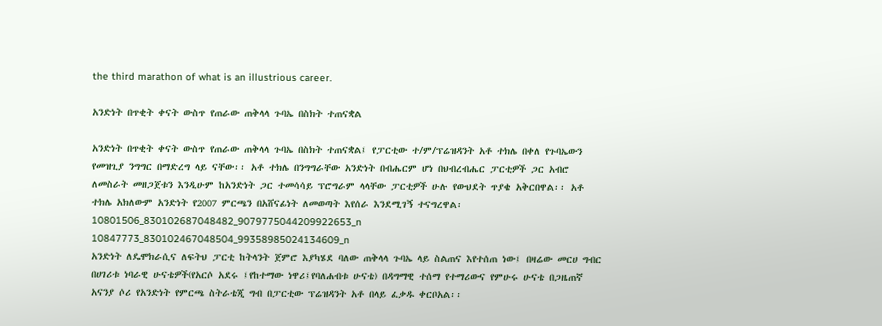the third marathon of what is an illustrious career.

አንድነት በጥቂት ቀናት ውስጥ የጠራው ጠቅላላ ጉባኤ በስክት ተጠናቋል

አንድነት በጥቂት ቀናት ውስጥ የጠራው ጠቅላላ ጉባኤ በስክት ተጠናቋል፤ የፓርቲው ተ/ም/ፕሬዝዳንት አቶ ተክሌ በቀለ የጉባኤውን የመዝጊያ ንግግር በማድረግ ላይ ናቸው፡፡ አቶ ተክሌ በንግግራቸው አንድነት በብሔርም ሆነ በህብረብሔር ፓርቲዎች ጋር አብሮ ለመስራት መዘጋጀቱን እንዲሁም ከአንድነት ጋር ተመሳሳይ ፕሮግራም ላላቸው ፓርቲዎች ሁሉ የውህደት ጥያቄ አቅርበዋል፡፡ አቶ ተክሌ አክለውም አንድነት የ2007 ምርጫን በአሸናፊነት ለመወጣት እየሰራ እንደሚገኝ ተናግረዋል፡
10801506_830102687048482_9079775044209922653_n
10847773_830102467048504_99358985024134609_n
አንድነት ለዴሞክራሲና ለፍትህ ፓርቲ ከትላንት ጀምሮ እያካሄደ ባለው ጠቅላላ ጉባኤ ላይ ስልጠና እየተሰጠ ነው፤ በዛሬው መርሀ ግብር በሀገሪቱ ነባራዊ ሁናቴዎች(የአርሶ አደሩ ፤የከተማው ነዋሪ፤የባለሐብቱ ሁናቴ) በዳግማዊ ተሰማ የተማሪውና የምሁሩ ሁናቴ በጋዜጠኛ አናንያ ሶሪ የአንድነት የምርጫ ስትራቴጂ ግብ በፓርቲው ፕሬዝዳንት አቶ በላይ ፈቃዱ ቀርቦአል፡፡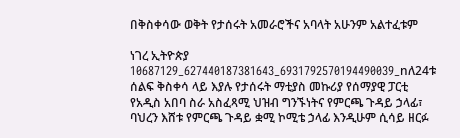በቅስቀሳው ወቅት የታሰሩት አመራሮችና አባላት አሁንም አልተፈቱም

ነገረ ኢትዮጵያ
10687129_627440187381643_6931792570194490039_nለ24ቱ ሰልፍ ቅስቀሳ ላይ እያሉ የታሰሩት ማቲያስ መኩሪያ የሰማያዊ ፓርቲ የአዲስ አበባ ስራ አስፈጻሚ ህዝብ ግንኙነትና የምርጫ ጉዳይ ኃላፊ፣ ባህረን እሸቱ የምርጫ ጉዳይ ቋሚ ኮሚቴ ኃላፊ እንዲሁም ሲሳይ ዘርፉ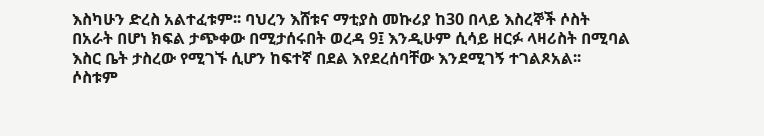እስካሁን ድረስ አልተፈቱም፡፡ ባህረን እሸቱና ማቲያስ መኩሪያ ከ30 በላይ እስረኞች ሶስት በአራት በሆነ ክፍል ታጭቀው በሚታሰሩበት ወረዳ 9፤ እንዲሁም ሲሳይ ዘርፉ ላዛሪስት በሚባል እስር ቤት ታስረው የሚገኙ ሲሆን ከፍተኛ በደል እየደረሰባቸው እንደሚገኝ ተገልጾአል፡፡
ሶስቱም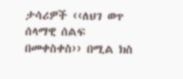ታሳሪዎች ‹‹ለህገ ወጥ ሰላማዊ ሰልፍ በመቀስቀስ›› በሚል ክስ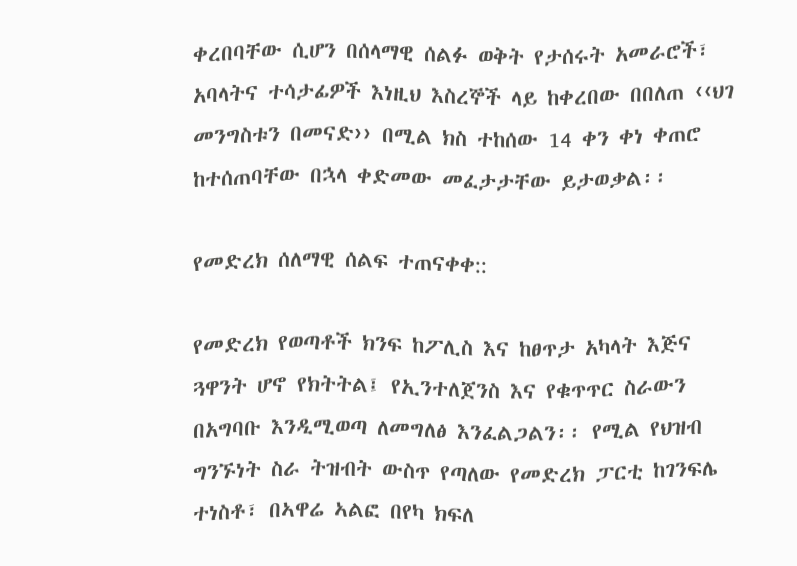ቀረበባቸው ሲሆን በሰላማዊ ሰልፉ ወቅት የታሰሩት አመራሮች፣ አባላትና ተሳታፊዎች እነዚህ እስረኞች ላይ ከቀረበው በበለጠ ‹‹ህገ መንግስቱን በመናድ›› በሚል ክስ ተከሰው 14 ቀን ቀነ ቀጠሮ ከተሰጠባቸው በኋላ ቀድመው መፈታታቸው ይታወቃል፡፡

የመድረክ ሰለማዊ ሰልፍ ተጠናቀቀ::

የመድረክ የወጣቶች ክንፍ ከፖሊስ እና ከፀጥታ አካላት እጅና ጓዋንት ሆኖ የክትትል፤ የኢንተለጀንስ እና የቁጥጥር ስራውን በአግባቡ እንዲሚወጣ ለመግለፅ እንፈልጋልን፡፡ የሚል የህዝብ ግንኙነት ስራ ትዝብት ውስጥ የጣለው የመድረክ ፓርቲ ከገንፍሌ ተነስቶ፣ በኣዋሬ ኣልፎ በየካ ክፍለ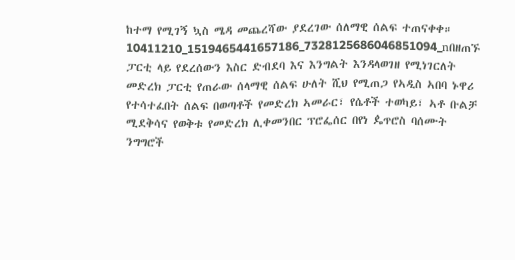ከተማ የሚገኝ ኳስ ሜዳ መጨረሻው ያደረገው ሰለማዊ ሰልፍ ተጠናቀቀ።
10411210_1519465441657186_7328125686046851094_nበዘጠኙ ፓርቲ ላይ የደረሰውን እስር ድብደባ እና እንግልት እንዳላወገዘ የሚነገርለት መድረክ ፓርቲ የጠራው ሰላማዊ ሰልፍ ሁለት ሺህ የሚጠጋ የኣዲስ ኣበባ ኑዋሪ የተሳተፈበት ሰልፍ በወጣቶች የመድረክ ኣመራር፣ የሴቶች ተወካይ፣ ኣቶ ቡልቻ ሚደቅሳና የወቅቱ የመድረክ ሊቀመንበር ፕሮፌሰር በየነ ዼጥሮስ ባሰሙት ንግግሮች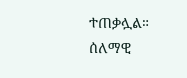ተጠቃሏል።
ሰለማዊ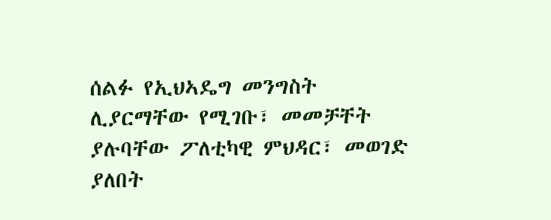ሰልፉ የኢህኣዴግ መንግስት ሊያርማቸው የሚገቡ፣ መመቻቸት ያሉባቸው ፖለቲካዊ ምህዳር፣ መወገድ ያለበት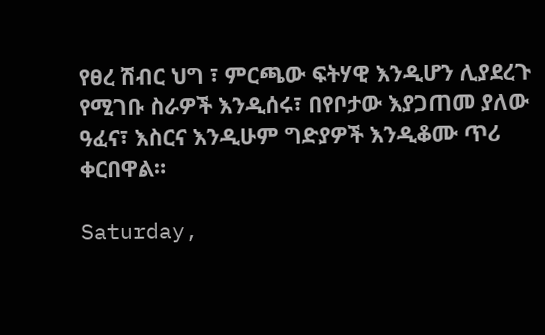የፀረ ሽብር ህግ ፣ ምርጫው ፍትሃዊ እንዲሆን ሊያደረጉ የሚገቡ ስራዎች እንዲሰሩ፣ በየቦታው እያጋጠመ ያለው ዓፈና፣ እስርና እንዲሁም ግድያዎች እንዲቆሙ ጥሪ ቀርበዋል።

Saturday,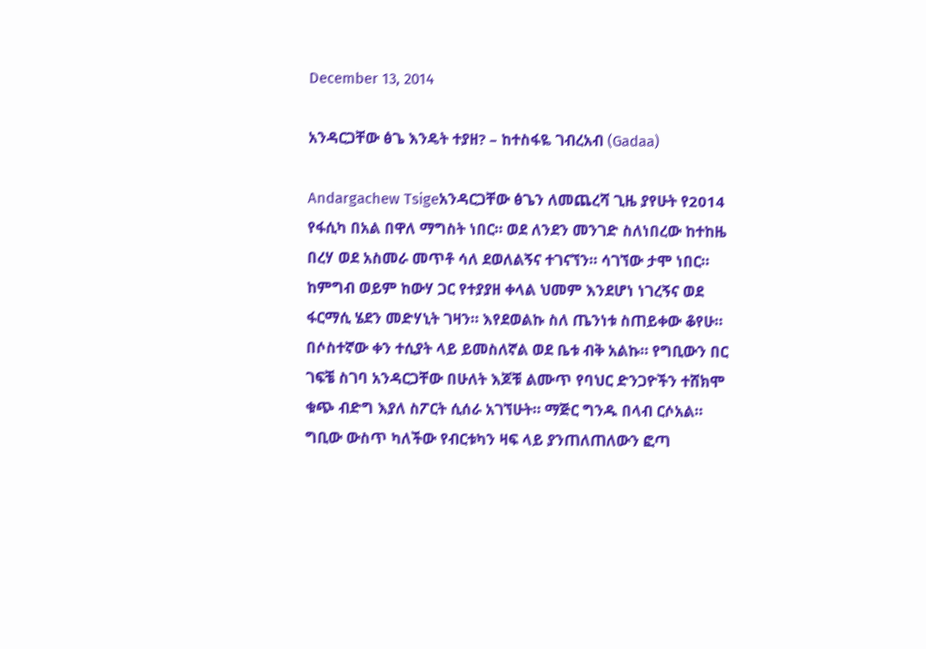December 13, 2014

አንዳርጋቸው ፅጌ እንዴት ተያዘ? – ከተስፋዬ ገብረአብ (Gadaa)

Andargachew Tsigeአንዳርጋቸው ፅጌን ለመጨረሻ ጊዜ ያየሁት የ2014 የፋሲካ በአል በዋለ ማግስት ነበር። ወደ ለንደን መንገድ ስለነበረው ከተከዜ በረሃ ወደ አስመራ መጥቶ ሳለ ደወለልኝና ተገናኘን። ሳገኘው ታሞ ነበር። ከምግብ ወይም ከውሃ ጋር የተያያዘ ቀላል ህመም እንደሆነ ነገረኝና ወደ ፋርማሲ ሄደን መድሃኒት ገዛን። እየደወልኩ ስለ ጤንነቱ ስጠይቀው ቆየሁ። በሶስተኛው ቀን ተሲያት ላይ ይመስለኛል ወደ ቤቱ ብቅ አልኩ። የግቢውን በር ገፍቼ ስገባ አንዳርጋቸው በሁለት እጆቹ ልሙጥ የባህር ድንጋዮችን ተሸክሞ ቁጭ ብድግ እያለ ስፖርት ሲሰራ አገኘሁት። ማጅር ግንዱ በላብ ርሶአል። ግቢው ውስጥ ካለችው የብርቱካን ዛፍ ላይ ያንጠለጠለውን ፎጣ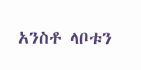አንስቶ ላቦቱን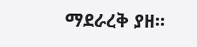ማደራረቅ ያዘ።